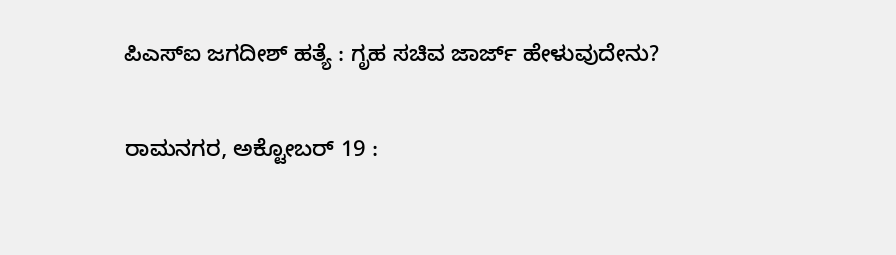ಪಿಎಸ್‌ಐ ಜಗದೀಶ್ ಹತ್ಯೆ : ಗೃಹ ಸಚಿವ ಜಾರ್ಜ್ ಹೇಳುವುದೇನು?

ರಾಮನಗರ, ಅಕ್ಟೋಬರ್ 19 :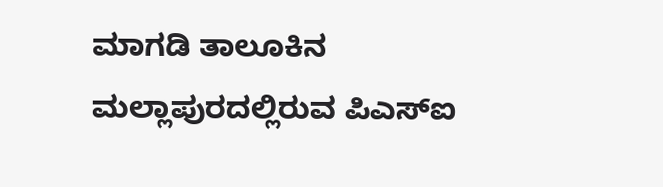ಮಾಗಡಿ ತಾಲೂಕಿನ ಮಲ್ಲಾಪುರದಲ್ಲಿರುವ ಪಿಎಸ್‌ಐ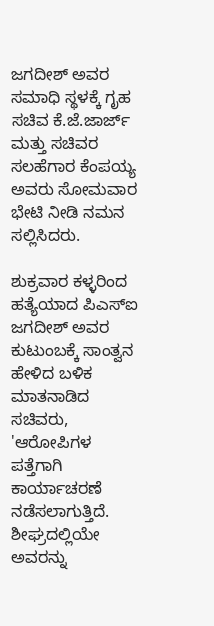ಜಗದೀಶ್ ಅವರ ಸಮಾಧಿ ಸ್ಥಳಕ್ಕೆ ಗೃಹ ಸಚಿವ ಕೆ.ಜೆ.ಜಾರ್ಜ್ ಮತ್ತು ಸಚಿವರ ಸಲಹೆಗಾರ ಕೆಂಪಯ್ಯ ಅವರು ಸೋಮವಾರ ಭೇಟಿ ನೀಡಿ ನಮನ ಸಲ್ಲಿಸಿದರು.

ಶುಕ್ರವಾರ ಕಳ್ಳರಿಂದ ಹತ್ಯೆಯಾದ ಪಿಎಸ್ಐ ಜಗದೀಶ್ ಅವರ ಕುಟುಂಬಕ್ಕೆ ಸಾಂತ್ವನ ಹೇಳಿದ ಬಳಿಕ ಮಾತನಾಡಿದ ಸಚಿವರು, 'ಆರೋಪಿಗಳ ಪತ್ತೆಗಾಗಿ ಕಾರ್ಯಾಚರಣೆ ನಡೆಸಲಾಗುತ್ತಿದೆ. ಶೀಘ್ರದಲ್ಲಿಯೇ ಅವರನ್ನು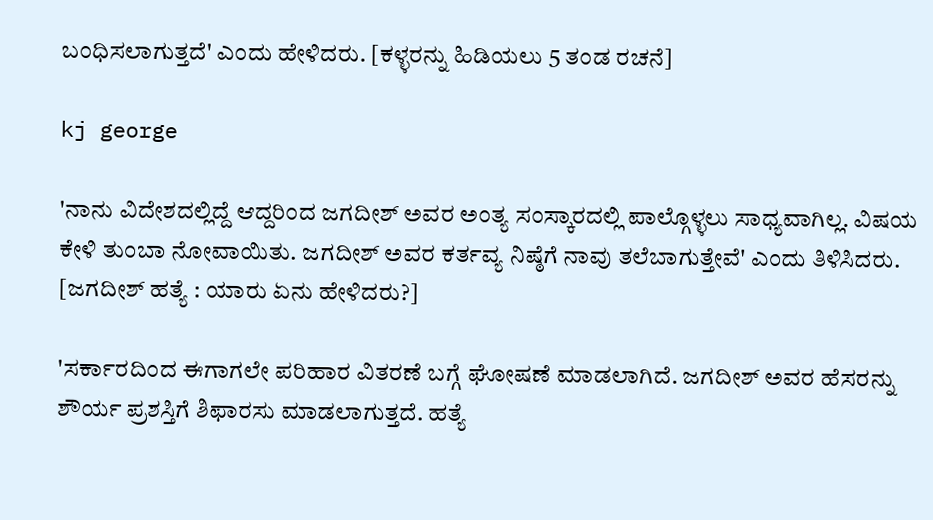ಬಂಧಿಸಲಾಗುತ್ತದೆ' ಎಂದು ಹೇಳಿದರು. [ಕಳ್ಳರನ್ನು ಹಿಡಿಯಲು 5 ತಂಡ ರಚನೆ]

kj george

'ನಾನು ವಿದೇಶದಲ್ಲಿದ್ದೆ ಆದ್ದರಿಂದ ಜಗದೀಶ್ ಅವರ ಅಂತ್ಯ ಸಂಸ್ಕಾರದಲ್ಲಿ ಪಾಲ್ಗೊಳ್ಳಲು ಸಾಧ್ಯವಾಗಿಲ್ಲ. ವಿಷಯ ಕೇಳಿ ತುಂಬಾ ನೋವಾಯಿತು. ಜಗದೀಶ್ ಅವರ ಕರ್ತವ್ಯ ನಿಷ್ಠೆಗೆ ನಾವು ತಲೆಬಾಗುತ್ತೇವೆ' ಎಂದು ತಿಳಿಸಿದರು. [ಜಗದೀಶ್ ಹತ್ಯೆ : ಯಾರು ಏನು ಹೇಳಿದರು?]

'ಸರ್ಕಾರದಿಂದ ಈಗಾಗಲೇ ಪರಿಹಾರ ವಿತರಣೆ ಬಗ್ಗೆ ಘೋಷಣೆ ಮಾಡಲಾಗಿದೆ. ಜಗದೀಶ್ ಅವರ ಹೆಸರನ್ನು ಶೌರ್ಯ ಪ್ರಶಸ್ತಿಗೆ ಶಿಫಾರಸು ಮಾಡಲಾಗುತ್ತದೆ. ಹತ್ಯೆ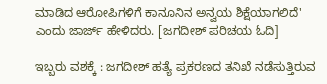ಮಾಡಿದ ಆರೋಪಿಗಳಿಗೆ ಕಾನೂನಿನ ಅನ್ವಯ ಶಿಕ್ಷೆಯಾಗಲಿದೆ' ಎಂದು ಜಾರ್ಜ್ ಹೇಳಿದರು. [ಜಗದೀಶ್ ಪರಿಚಯ ಓದಿ]

ಇಬ್ಬರು ವಶಕ್ಕೆ : ಜಗದೀಶ್ ಹತ್ಯೆ ಪ್ರಕರಣದ ತನಿಖೆ ನಡೆಸುತ್ತಿರುವ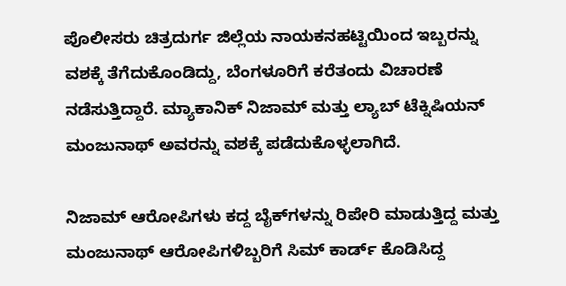ಪೊಲೀಸರು ಚಿತ್ರದುರ್ಗ ಜಿಲ್ಲೆಯ ನಾಯಕನಹಟ್ಟಿಯಿಂದ ಇಬ್ಬರನ್ನು ವಶಕ್ಕೆ ತೆಗೆದುಕೊಂಡಿದ್ದು, ಬೆಂಗಳೂರಿಗೆ ಕರೆತಂದು ವಿಚಾರಣೆ ನಡೆಸುತ್ತಿದ್ದಾರೆ. ಮ್ಯಾಕಾನಿಕ್ ನಿಜಾಮ್ ಮತ್ತು ಲ್ಯಾಬ್ ಟೆಕ್ನಿಷಿಯನ್ ಮಂಜುನಾಥ್ ಅವರನ್ನು ವಶಕ್ಕೆ ಪಡೆದುಕೊಳ್ಳಲಾಗಿದೆ.

ನಿಜಾಮ್ ಆರೋಪಿಗಳು ಕದ್ದ ಬೈಕ್‌ಗಳನ್ನು ರಿಪೇರಿ ಮಾಡುತ್ತಿದ್ದ ಮತ್ತು ಮಂಜುನಾಥ್ ಆರೋಪಿಗಳಿಬ್ಬರಿಗೆ ಸಿಮ್ ಕಾರ್ಡ್ ಕೊಡಿಸಿದ್ದ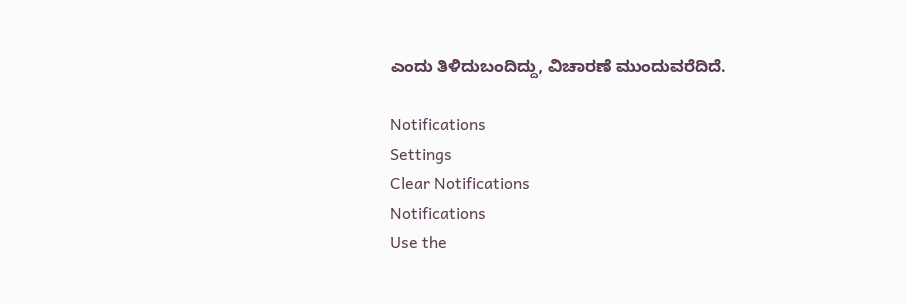ಎಂದು ತಿಳಿದುಬಂದಿದ್ದು, ವಿಚಾರಣೆ ಮುಂದುವರೆದಿದೆ.

Notifications
Settings
Clear Notifications
Notifications
Use the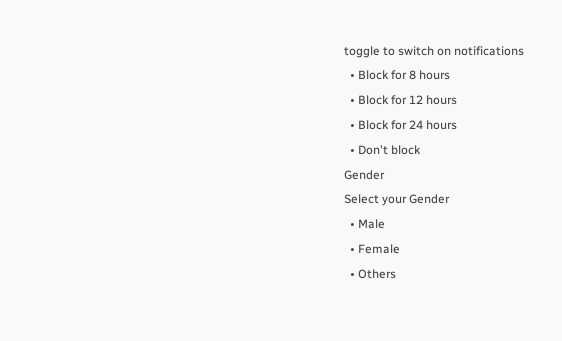toggle to switch on notifications
  • Block for 8 hours
  • Block for 12 hours
  • Block for 24 hours
  • Don't block
Gender
Select your Gender
  • Male
  • Female
  • Others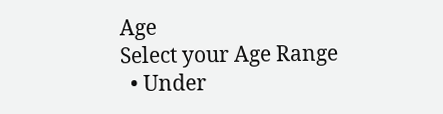Age
Select your Age Range
  • Under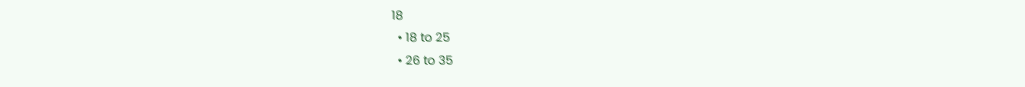18
  • 18 to 25
  • 26 to 35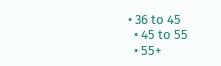• 36 to 45
  • 45 to 55
  • 55+